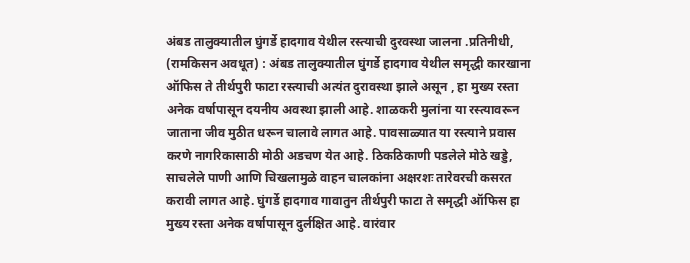अंबड तालुक्यातील घुंगर्डे हादगाव येथील रस्त्याची दुरवस्था जालना .प्रतिनीधी, (रामकिसन अवधूत) : अंबड तालुक्यातील घुंगर्डे हादगाव येथील समृद्धी कारखाना ऑफिस ते तीर्थपुरी फाटा रस्त्याची अत्यंत दुरावस्था झाले असून , हा मुख्य रस्ता अनेक वर्षापासून दयनीय अवस्था झाली आहे. शाळकरी मुलांना या रस्त्यावरून जाताना जीव मुठीत धरून चालावे लागत आहे. पावसाळ्यात या रस्त्याने प्रवास करणे नागरिकासाठी मोठी अडचण येत आहे. ठिकठिकाणी पडलेले मोठे खड्डे, साचलेले पाणी आणि चिखलामुळे वाहन चालकांना अक्षरशः तारेवरची कसरत करावी लागत आहे. घुंगर्डे हादगाव गावातुन तीर्थपुरी फाटा ते समृद्धी ऑफिस हा मुख्य रस्ता अनेक वर्षापासून दुर्लक्षित आहे. वारंवार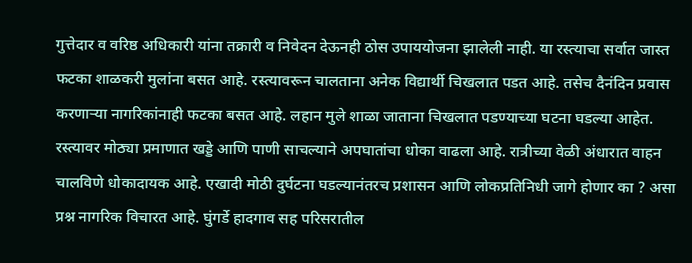गुत्तेदार व वरिष्ठ अधिकारी यांना तक्रारी व निवेदन देऊनही ठोस उपाययोजना झालेली नाही. या रस्त्याचा सर्वात जास्त फटका शाळकरी मुलांना बसत आहे. रस्त्यावरून चालताना अनेक विद्यार्थी चिखलात पडत आहे. तसेच दैनंदिन प्रवास करणाऱ्या नागरिकांनाही फटका बसत आहे. लहान मुले शाळा जाताना चिखलात पडण्याच्या घटना घडल्या आहेत. रस्त्यावर मोठ्या प्रमाणात खड्डे आणि पाणी साचल्याने अपघातांचा धोका वाढला आहे. रात्रीच्या वेळी अंधारात वाहन चालविणे धोकादायक आहे. एखादी मोठी दुर्घटना घडल्यानंतरच प्रशासन आणि लोकप्रतिनिधी जागे होणार का ? असा प्रश्न नागरिक विचारत आहे. घुंगर्डे हादगाव सह परिसरातील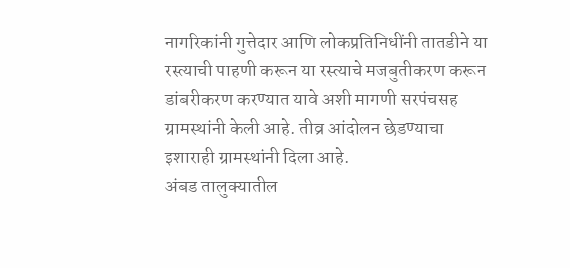नागरिकांनी गुत्तेदार आणि लोकप्रतिनिधींनी तातडीने या रस्त्याची पाहणी करून या रस्त्याचे मजबुतीकरण करून डांबरीकरण करण्यात यावे अशी मागणी सरपंचसह ग्रामस्थांनी केली आहे. तीव्र आंदोलन छेडण्याचा इशाराही ग्रामस्थांनी दिला आहे.
अंबड तालुक्यातील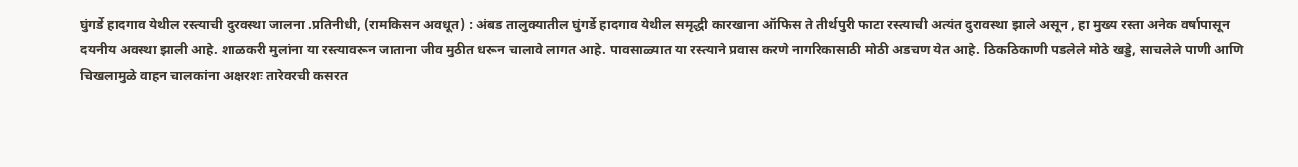घुंगर्डे हादगाव येथील रस्त्याची दुरवस्था जालना .प्रतिनीधी, (रामकिसन अवधूत) : अंबड तालुक्यातील घुंगर्डे हादगाव येथील समृद्धी कारखाना ऑफिस ते तीर्थपुरी फाटा रस्त्याची अत्यंत दुरावस्था झाले असून , हा मुख्य रस्ता अनेक वर्षापासून दयनीय अवस्था झाली आहे. शाळकरी मुलांना या रस्त्यावरून जाताना जीव मुठीत धरून चालावे लागत आहे. पावसाळ्यात या रस्त्याने प्रवास करणे नागरिकासाठी मोठी अडचण येत आहे. ठिकठिकाणी पडलेले मोठे खड्डे, साचलेले पाणी आणि चिखलामुळे वाहन चालकांना अक्षरशः तारेवरची कसरत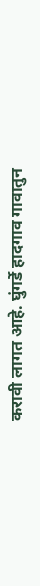करावी लागत आहे. घुंगर्डे हादगाव गावातुन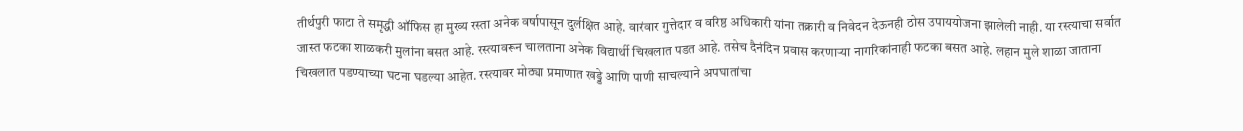तीर्थपुरी फाटा ते समृद्धी ऑफिस हा मुख्य रस्ता अनेक वर्षापासून दुर्लक्षित आहे. वारंवार गुत्तेदार व वरिष्ठ अधिकारी यांना तक्रारी व निवेदन देऊनही ठोस उपाययोजना झालेली नाही. या रस्त्याचा सर्वात जास्त फटका शाळकरी मुलांना बसत आहे. रस्त्यावरून चालताना अनेक विद्यार्थी चिखलात पडत आहे. तसेच दैनंदिन प्रवास करणाऱ्या नागरिकांनाही फटका बसत आहे. लहान मुले शाळा जाताना चिखलात पडण्याच्या घटना घडल्या आहेत. रस्त्यावर मोठ्या प्रमाणात खड्डे आणि पाणी साचल्याने अपघातांचा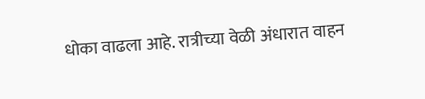धोका वाढला आहे. रात्रीच्या वेळी अंधारात वाहन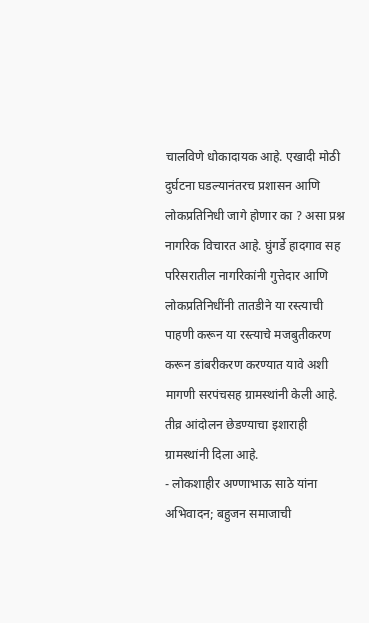चालविणे धोकादायक आहे. एखादी मोठी दुर्घटना घडल्यानंतरच प्रशासन आणि लोकप्रतिनिधी जागे होणार का ? असा प्रश्न नागरिक विचारत आहे. घुंगर्डे हादगाव सह परिसरातील नागरिकांनी गुत्तेदार आणि लोकप्रतिनिधींनी तातडीने या रस्त्याची पाहणी करून या रस्त्याचे मजबुतीकरण करून डांबरीकरण करण्यात यावे अशी मागणी सरपंचसह ग्रामस्थांनी केली आहे. तीव्र आंदोलन छेडण्याचा इशाराही ग्रामस्थांनी दिला आहे.
- लोकशाहीर अण्णाभाऊ साठे यांना अभिवादन; बहुजन समाजाची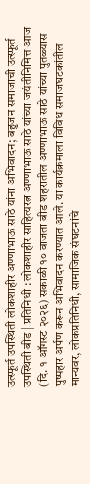उत्स्फूर्त उपस्थिती लोकशाहीर अण्णाभाऊ साठे यांना अभिवादन; बहुजन समाजाची उत्स्फूर्त उपस्थिती बीड | प्रतिनिधी : लोकशाहीर साहित्यरत्न अण्णाभाऊ साठे यांच्या जयंतीनिमित्त आज (दि. १ ऑगस्ट २०२६) सकाळी १० वाजता बीड शहरातील अण्णाभाऊ साठे यांच्या पुतळ्यास पुष्पहार अर्पण करून अभिवादन करण्यात आले. या कार्यक्रमाला विविध समाजघटकांतील मान्यवर, लोकप्रतिनिधी, सामाजिक संघटनांचे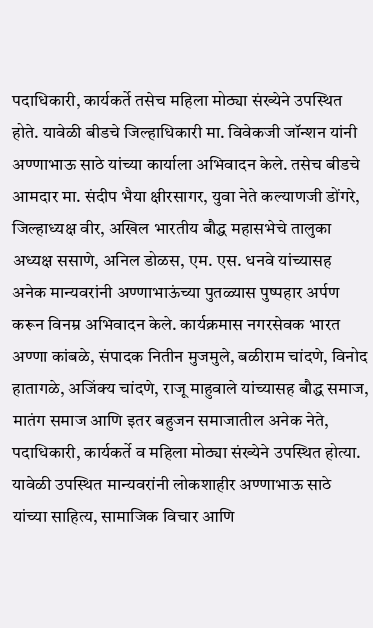पदाधिकारी, कार्यकर्ते तसेच महिला मोठ्या संख्येने उपस्थित होते. यावेळी बीडचे जिल्हाधिकारी मा. विवेकजी जॉन्शन यांनी अण्णाभाऊ साठे यांच्या कार्याला अभिवादन केले. तसेच बीडचे आमदार मा. संदीप भैया क्षीरसागर, युवा नेते कल्याणजी डोंगरे, जिल्हाध्यक्ष वीर, अखिल भारतीय बौद्ध महासभेचे तालुका अध्यक्ष ससाणे, अनिल डोळस, एम. एस. धनवे यांच्यासह अनेक मान्यवरांनी अण्णाभाऊंच्या पुतळ्यास पुष्पहार अर्पण करून विनम्र अभिवादन केले. कार्यक्रमास नगरसेवक भारत अण्णा कांबळे, संपादक नितीन मुजमुले, बळीराम चांदणे, विनोद हातागळे, अजिंक्य चांदणे, राजू माहुवाले यांच्यासह बौद्ध समाज, मातंग समाज आणि इतर बहुजन समाजातील अनेक नेते, पदाधिकारी, कार्यकर्ते व महिला मोठ्या संख्येने उपस्थित होत्या. यावेळी उपस्थित मान्यवरांनी लोकशाहीर अण्णाभाऊ साठे यांच्या साहित्य, सामाजिक विचार आणि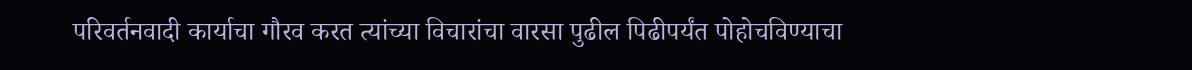परिवर्तनवादी कार्याचा गौरव करत त्यांच्या विचारांचा वारसा पुढील पिढीपर्यंत पोहोचविण्याचा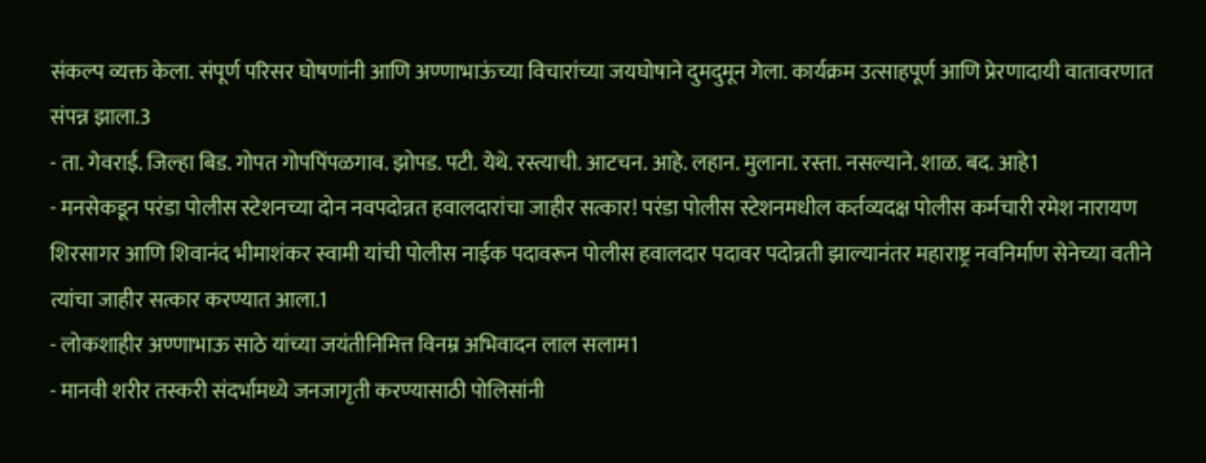संकल्प व्यक्त केला. संपूर्ण परिसर घोषणांनी आणि अण्णाभाऊंच्या विचारांच्या जयघोषाने दुमदुमून गेला. कार्यक्रम उत्साहपूर्ण आणि प्रेरणादायी वातावरणात संपन्न झाला.3
- ता. गेवराई. जिल्हा बिड. गोपत गोपपिंपळगाव. झोपड. पटी. येथे. रस्त्याची. आटचन. आहे. लहान. मुलाना. रस्ता. नसल्याने. शाळ. बद. आहे1
- मनसेकडून परंडा पोलीस स्टेशनच्या दोन नवपदोन्नत हवालदारांचा जाहीर सत्कार! परंडा पोलीस स्टेशनमधील कर्तव्यदक्ष पोलीस कर्मचारी रमेश नारायण शिरसागर आणि शिवानंद भीमाशंकर स्वामी यांची पोलीस नाईक पदावरून पोलीस हवालदार पदावर पदोन्नती झाल्यानंतर महाराष्ट्र नवनिर्माण सेनेच्या वतीने त्यांचा जाहीर सत्कार करण्यात आला.1
- लोकशाहीर अण्णाभाऊ साठे यांच्या जयंतीनिमित्त विनम्र अभिवादन लाल सलाम1
- मानवी शरीर तस्करी संदर्भामध्ये जनजागृती करण्यासाठी पोलिसांनी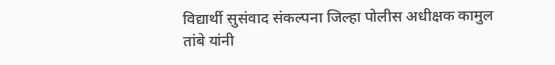विद्यार्थी सुसंवाद संकल्पना जिल्हा पोलीस अधीक्षक कामुल तांबे यांनी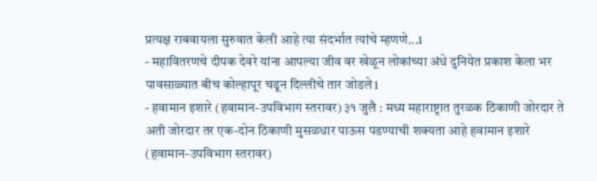प्रत्यक्ष राबवायला सुरुवात केली आहे त्या संदर्भात त्यांचे म्हणणे...1
- महावितरणचे दीपक देवरे यांना आपल्या जीव वर खेळून लोकांच्या अंधे दुनियेत प्रकाश केला भर पावसाळ्यात बीच कोल्हापूर चढून दिल्लीचे तार जोडले1
- हवामान इशारे (हवामान-उपविभाग स्तरावर) ३१ जुलै : मध्य महाराष्ट्रात तुरळक ठिकाणी जोरदार ते अती जोरदार तर एक-दोन ठिकाणी मुसळधार पाऊस पडण्याची शक्यता आहे हवामान इशारे (हवामान-उपविभाग स्तरावर)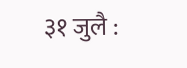३१ जुलै :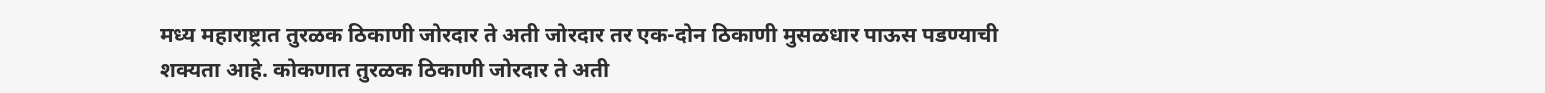मध्य महाराष्ट्रात तुरळक ठिकाणी जोरदार ते अती जोरदार तर एक-दोन ठिकाणी मुसळधार पाऊस पडण्याची शक्यता आहे. कोकणात तुरळक ठिकाणी जोरदार ते अती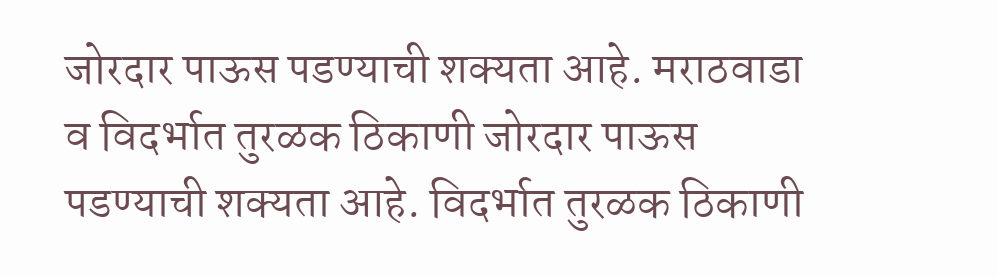जोरदार पाऊस पडण्याची शक्यता आहे. मराठवाडा व विदर्भात तुरळक ठिकाणी जोरदार पाऊस पडण्याची शक्यता आहे. विदर्भात तुरळक ठिकाणी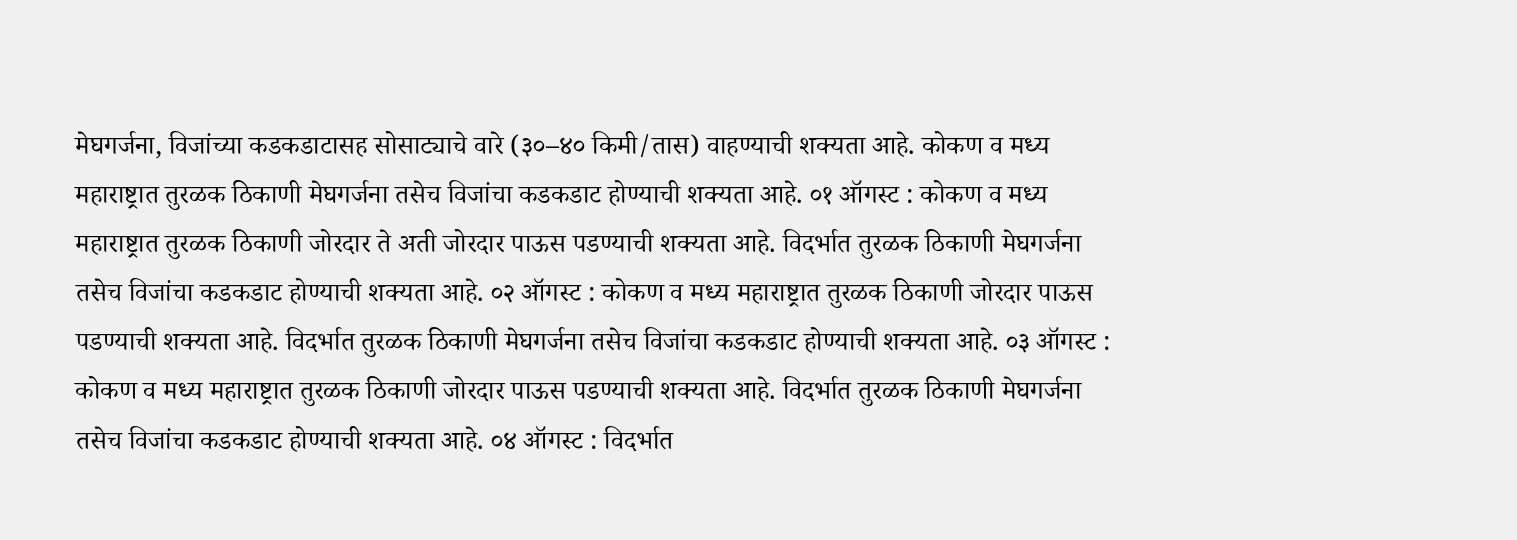मेघगर्जना, विजांच्या कडकडाटासह सोसाट्याचे वारे (३०–४० किमी/तास) वाहण्याची शक्यता आहे. कोकण व मध्य महाराष्ट्रात तुरळक ठिकाणी मेघगर्जना तसेच विजांचा कडकडाट होण्याची शक्यता आहे. ०१ ऑगस्ट : कोकण व मध्य महाराष्ट्रात तुरळक ठिकाणी जोरदार ते अती जोरदार पाऊस पडण्याची शक्यता आहे. विदर्भात तुरळक ठिकाणी मेघगर्जना तसेच विजांचा कडकडाट होण्याची शक्यता आहे. ०२ ऑगस्ट : कोकण व मध्य महाराष्ट्रात तुरळक ठिकाणी जोरदार पाऊस पडण्याची शक्यता आहे. विदर्भात तुरळक ठिकाणी मेघगर्जना तसेच विजांचा कडकडाट होण्याची शक्यता आहे. ०३ ऑगस्ट : कोकण व मध्य महाराष्ट्रात तुरळक ठिकाणी जोरदार पाऊस पडण्याची शक्यता आहे. विदर्भात तुरळक ठिकाणी मेघगर्जना तसेच विजांचा कडकडाट होण्याची शक्यता आहे. ०४ ऑगस्ट : विदर्भात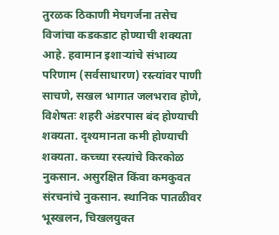तुरळक ठिकाणी मेघगर्जना तसेच विजांचा कडकडाट होण्याची शक्यता आहे. हवामान इशाऱ्यांचे संभाव्य परिणाम (सर्वसाधारण) रस्त्यांवर पाणी साचणे, सखल भागात जलभराव होणे, विशेषतः शहरी अंडरपास बंद होण्याची शक्यता. दृश्यमानता कमी होण्याची शक्यता. कच्च्या रस्त्यांचे किरकोळ नुकसान. असुरक्षित किंवा कमकुवत संरचनांचे नुकसान. स्थानिक पातळीवर भूस्खलन, चिखलयुक्त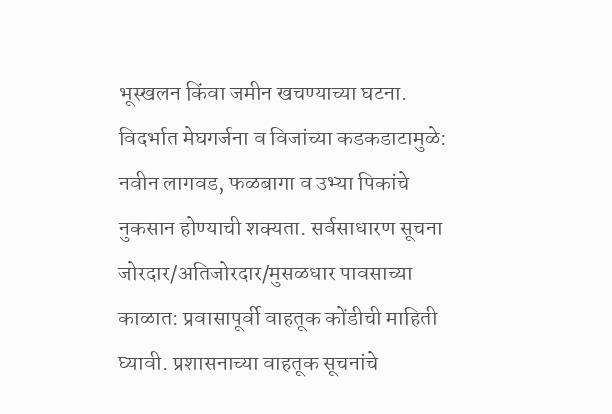भूस्खलन किंवा जमीन खचण्याच्या घटना. विदर्भात मेघगर्जना व विजांच्या कडकडाटामुळे: नवीन लागवड, फळबागा व उभ्या पिकांचे नुकसान होण्याची शक्यता. सर्वसाधारण सूचना जोरदार/अतिजोरदार/मुसळधार पावसाच्या काळात: प्रवासापूर्वी वाहतूक कोंडीची माहिती घ्यावी. प्रशासनाच्या वाहतूक सूचनांचे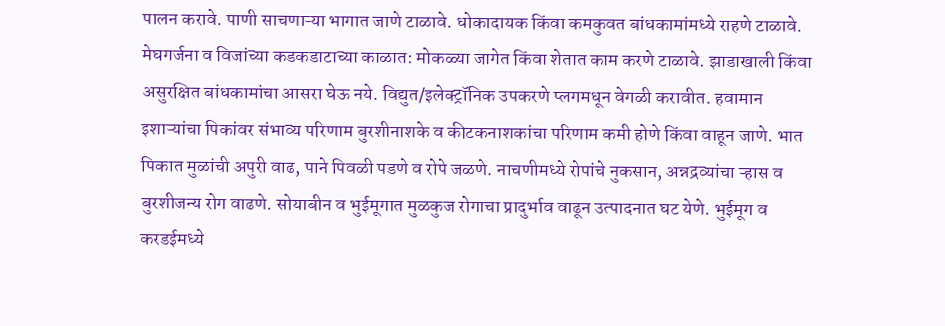पालन करावे. पाणी साचणाऱ्या भागात जाणे टाळावे. धोकादायक किंवा कमकुवत बांधकामांमध्ये राहणे टाळावे. मेघगर्जना व विजांच्या कडकडाटाच्या काळात: मोकळ्या जागेत किंवा शेतात काम करणे टाळावे. झाडाखाली किंवा असुरक्षित बांधकामांचा आसरा घेऊ नये. विद्युत/इलेक्ट्रॉनिक उपकरणे प्लगमधून वेगळी करावीत. हवामान इशाऱ्यांचा पिकांवर संभाव्य परिणाम बुरशीनाशके व कीटकनाशकांचा परिणाम कमी होणे किंवा वाहून जाणे. भात पिकात मुळांची अपुरी वाढ, पाने पिवळी पडणे व रोपे जळणे. नाचणीमध्ये रोपांचे नुकसान, अन्नद्रव्यांचा ऱ्हास व बुरशीजन्य रोग वाढणे. सोयाबीन व भुईमूगात मुळकुज रोगाचा प्रादुर्भाव वाढून उत्पादनात घट येणे. भुईमूग व करडईमध्ये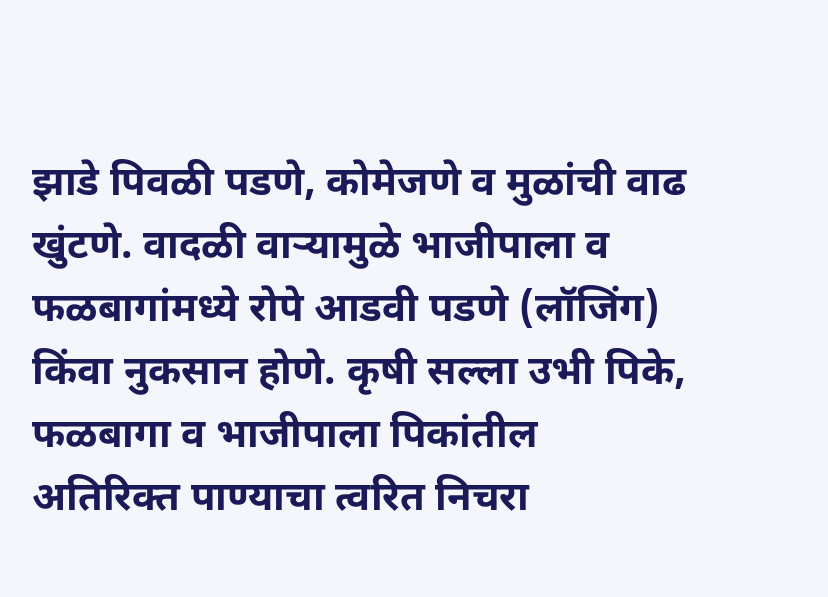झाडे पिवळी पडणे, कोमेजणे व मुळांची वाढ खुंटणे. वादळी वाऱ्यामुळे भाजीपाला व फळबागांमध्ये रोपे आडवी पडणे (लॉजिंग) किंवा नुकसान होणे. कृषी सल्ला उभी पिके, फळबागा व भाजीपाला पिकांतील अतिरिक्त पाण्याचा त्वरित निचरा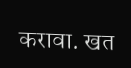करावा. खत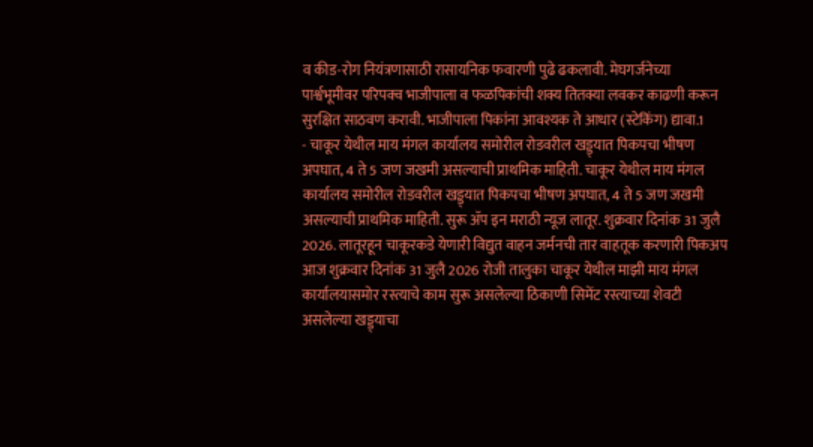व कीड-रोग नियंत्रणासाठी रासायनिक फवारणी पुढे ढकलावी. मेघगर्जनेच्या पार्श्वभूमीवर परिपक्व भाजीपाला व फळपिकांची शक्य तितक्या लवकर काढणी करून सुरक्षित साठवण करावी. भाजीपाला पिकांना आवश्यक ते आधार (स्टेकिंग) द्यावा.1
- चाकूर येथील माय मंगल कार्यालय समोरील रोडवरील खड्ड्यात पिकपचा भीषण अपघात, 4 ते 5 जण जखमी असल्याची प्राथमिक माहिती. चाकूर येथील माय मंगल कार्यालय समोरील रोडवरील खड्ड्यात पिकपचा भीषण अपघात, 4 ते 5 जण जखमी असल्याची प्राथमिक माहिती. सुरू ॲप इन मराठी न्यूज लातूर. शुक्रवार दिनांक 31 जुलै 2026. लातूरहून चाकूरकडे येणारी विद्युत वाहन जर्मनची तार वाहतूक करणारी पिकअप आज शुक्रवार दिनांक 31 जुलै 2026 रोजी तालुका चाकूर येथील माझी माय मंगल कार्यालयासमोर रस्त्याचे काम सुरू असलेल्या ठिकाणी सिमेंट रस्त्याच्या शेवटी असलेल्या खड्ड्याचा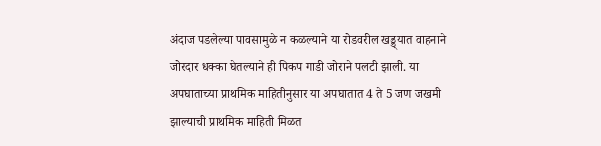अंदाज पडलेल्या पावसामुळे न कळल्याने या रोडवरील खड्ड्यात वाहनाने जोरदार धक्का घेतल्याने ही पिकप गाडी जोराने पलटी झाली. या अपघाताच्या प्राथमिक माहितीनुसार या अपघातात 4 ते 5 जण जखमी झाल्याची प्राथमिक माहिती मिळत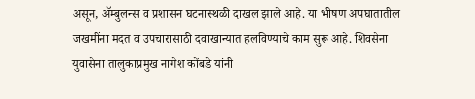असून, ॲम्बुलन्स व प्रशासन घटनास्थळी दाखल झाले आहे. या भीषण अपघातातील जखमींना मदत व उपचारासाठी दवाखान्यात हलविण्याचे काम सुरू आहे. शिवसेना युवासेना तालुकाप्रमुख नागेश कोंबडे यांनी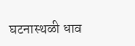घटनास्थळी धाव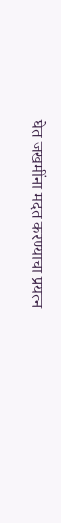घेत जखमींना मदत करण्याचा प्रयत्न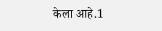केला आहे.1